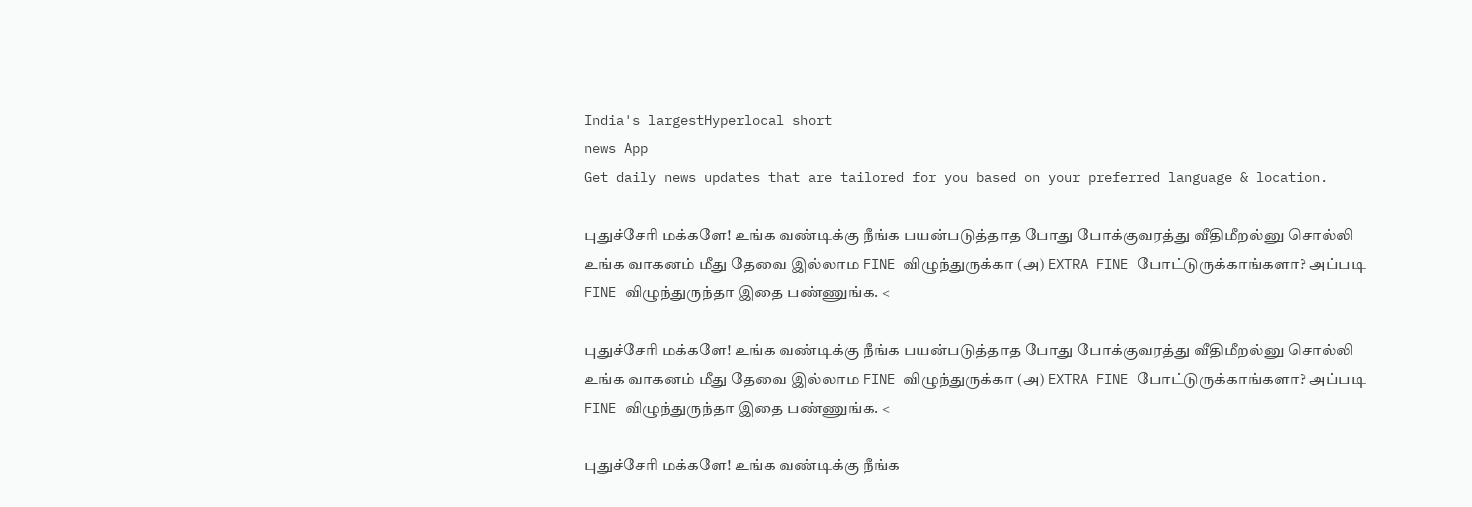India's largestHyperlocal short
news App
Get daily news updates that are tailored for you based on your preferred language & location.

புதுச்சேரி மக்களே! உங்க வண்டிக்கு நீங்க பயன்படுத்தாத போது போக்குவரத்து வீதிமீறல்னு சொல்லி உங்க வாகனம் மீது தேவை இல்லாம FINE விழுந்துருக்கா (அ) EXTRA FINE போட்டுருக்காங்களா? அப்படி FINE விழுந்துருந்தா இதை பண்ணுங்க. <

புதுச்சேரி மக்களே! உங்க வண்டிக்கு நீங்க பயன்படுத்தாத போது போக்குவரத்து வீதிமீறல்னு சொல்லி உங்க வாகனம் மீது தேவை இல்லாம FINE விழுந்துருக்கா (அ) EXTRA FINE போட்டுருக்காங்களா? அப்படி FINE விழுந்துருந்தா இதை பண்ணுங்க. <

புதுச்சேரி மக்களே! உங்க வண்டிக்கு நீங்க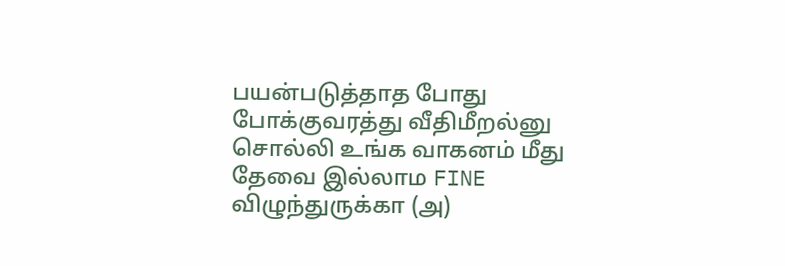பயன்படுத்தாத போது போக்குவரத்து வீதிமீறல்னு சொல்லி உங்க வாகனம் மீது தேவை இல்லாம FINE விழுந்துருக்கா (அ)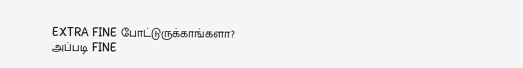EXTRA FINE போட்டுருக்காங்களா? அப்படி FINE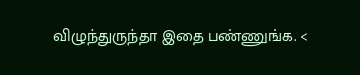விழுந்துருந்தா இதை பண்ணுங்க. <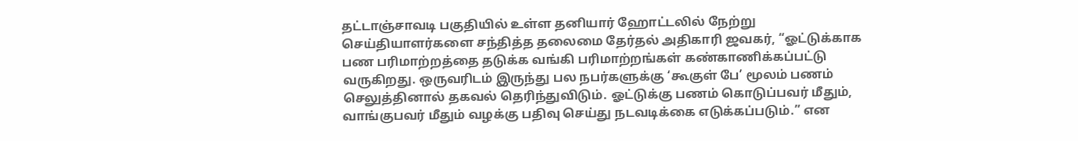தட்டாஞ்சாவடி பகுதியில் உள்ள தனியார் ஹோட்டலில் நேற்று செய்தியாளர்களை சந்தித்த தலைமை தேர்தல் அதிகாரி ஜவகர், “ஓட்டுக்காக பண பரிமாற்றத்தை தடுக்க வங்கி பரிமாற்றங்கள் கண்காணிக்கப்பட்டு வருகிறது. ஒருவரிடம் இருந்து பல நபர்களுக்கு ‘கூகுள் பே’ மூலம் பணம் செலுத்தினால் தகவல் தெரிந்துவிடும். ஓட்டுக்கு பணம் கொடுப்பவர் மீதும், வாங்குபவர் மீதும் வழக்கு பதிவு செய்து நடவடிக்கை எடுக்கப்படும்.” என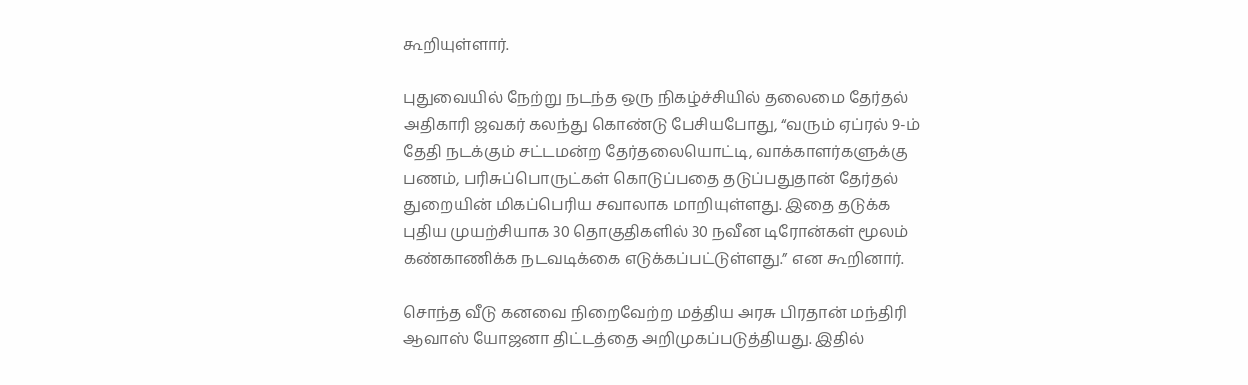கூறியுள்ளார்.

புதுவையில் நேற்று நடந்த ஒரு நிகழ்ச்சியில் தலைமை தேர்தல் அதிகாரி ஜவகர் கலந்து கொண்டு பேசியபோது, “வரும் ஏப்ரல் 9-ம் தேதி நடக்கும் சட்டமன்ற தேர்தலையொட்டி, வாக்காளர்களுக்கு பணம், பரிசுப்பொருட்கள் கொடுப்பதை தடுப்பதுதான் தேர்தல் துறையின் மிகப்பெரிய சவாலாக மாறியுள்ளது. இதை தடுக்க புதிய முயற்சியாக 30 தொகுதிகளில் 30 நவீன டிரோன்கள் மூலம் கண்காணிக்க நடவடிக்கை எடுக்கப்பட்டுள்ளது.” என கூறினார்.

சொந்த வீடு கனவை நிறைவேற்ற மத்திய அரசு பிரதான் மந்திரி ஆவாஸ் யோஜனா திட்டத்தை அறிமுகப்படுத்தியது. இதில்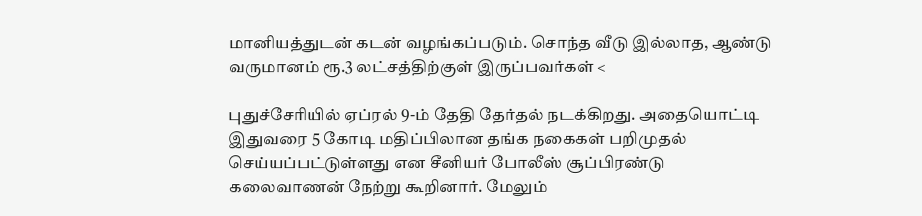மானியத்துடன் கடன் வழங்கப்படும். சொந்த வீடு இல்லாத, ஆண்டு வருமானம் ரூ.3 லட்சத்திற்குள் இருப்பவர்கள் <

புதுச்சேரியில் ஏப்ரல் 9-ம் தேதி தேர்தல் நடக்கிறது. அதையொட்டி இதுவரை 5 கோடி மதிப்பிலான தங்க நகைகள் பறிமுதல் செய்யப்பட்டுள்ளது என சீனியர் போலீஸ் சூப்பிரண்டு கலைவாணன் நேற்று கூறினார். மேலும்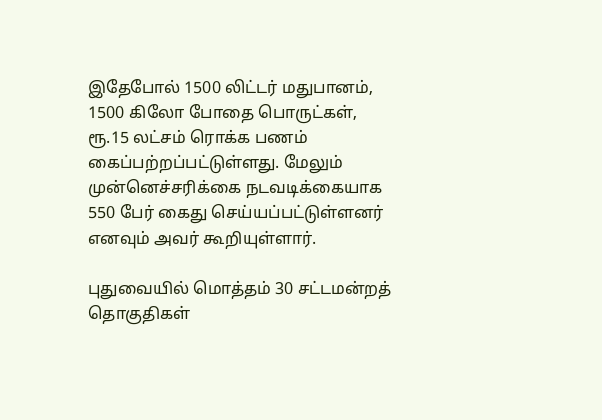இதேபோல் 1500 லிட்டர் மதுபானம், 1500 கிலோ போதை பொருட்கள், ரூ.15 லட்சம் ரொக்க பணம் கைப்பற்றப்பட்டுள்ளது. மேலும் முன்னெச்சரிக்கை நடவடிக்கையாக 550 பேர் கைது செய்யப்பட்டுள்ளனர் எனவும் அவர் கூறியுள்ளார்.

புதுவையில் மொத்தம் 30 சட்டமன்றத் தொகுதிகள்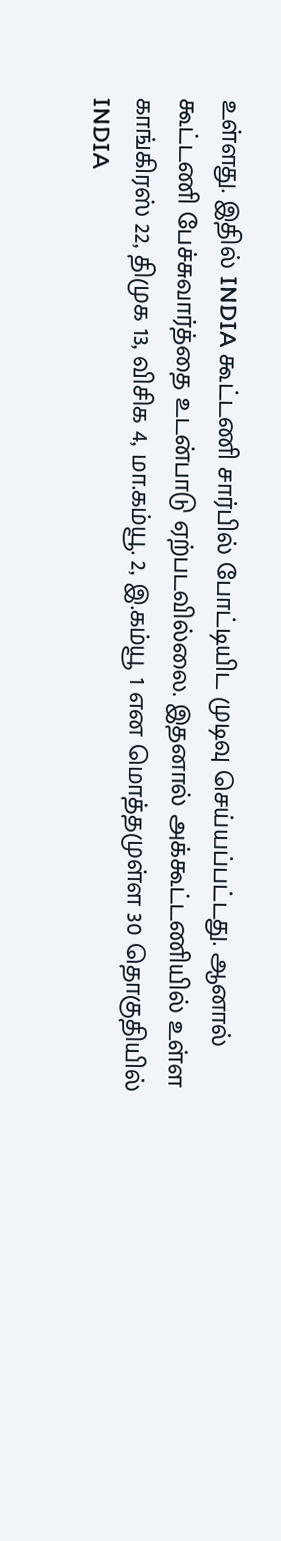உள்ளது. இதில் INDIA கூட்டணி சார்பில் போட்டியிட முடிவு செய்யப்பட்டது. ஆனால் கூட்டணி பேச்சுவார்த்தை உடன்பாடு ஏற்படவில்லை. இதனால் அக்கூட்டணியில் உள்ள காங்கிரஸ் 22, திமுக 13, விசிக 4, மா.கம்யூ. 2, இ.கம்யூ 1 என மொத்தமுள்ள 30 தொகுதியில் INDIA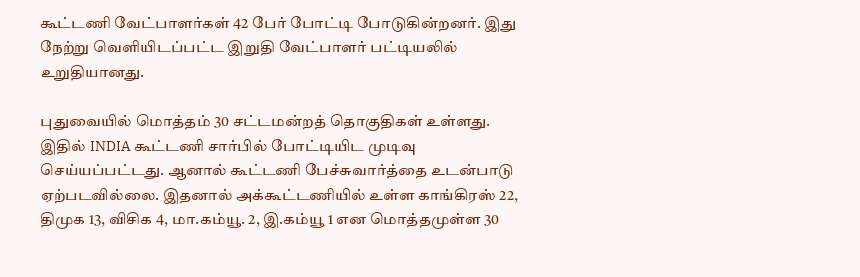கூட்டணி வேட்பாளர்கள் 42 பேர் போட்டி போடுகின்றனர். இது நேற்று வெளியிடப்பட்ட இறுதி வேட்பாளர் பட்டியலில் உறுதியானது.

புதுவையில் மொத்தம் 30 சட்டமன்றத் தொகுதிகள் உள்ளது. இதில் INDIA கூட்டணி சார்பில் போட்டியிட முடிவு செய்யப்பட்டது. ஆனால் கூட்டணி பேச்சுவார்த்தை உடன்பாடு ஏற்படவில்லை. இதனால் அக்கூட்டணியில் உள்ள காங்கிரஸ் 22, திமுக 13, விசிக 4, மா.கம்யூ. 2, இ.கம்யூ 1 என மொத்தமுள்ள 30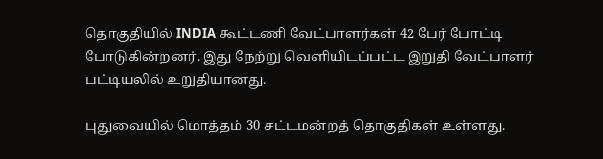தொகுதியில் INDIA கூட்டணி வேட்பாளர்கள் 42 பேர் போட்டி போடுகின்றனர். இது நேற்று வெளியிடப்பட்ட இறுதி வேட்பாளர் பட்டியலில் உறுதியானது.

புதுவையில் மொத்தம் 30 சட்டமன்றத் தொகுதிகள் உள்ளது.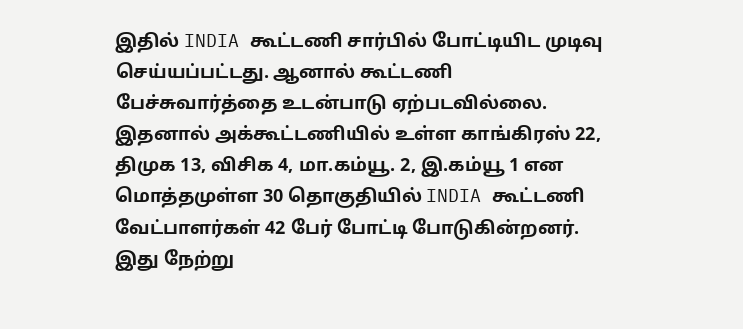இதில் INDIA கூட்டணி சார்பில் போட்டியிட முடிவு செய்யப்பட்டது. ஆனால் கூட்டணி பேச்சுவார்த்தை உடன்பாடு ஏற்படவில்லை. இதனால் அக்கூட்டணியில் உள்ள காங்கிரஸ் 22, திமுக 13, விசிக 4, மா.கம்யூ. 2, இ.கம்யூ 1 என மொத்தமுள்ள 30 தொகுதியில் INDIA கூட்டணி வேட்பாளர்கள் 42 பேர் போட்டி போடுகின்றனர். இது நேற்று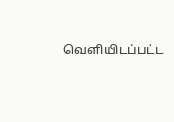வெளியிடப்பட்ட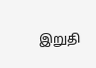இறுதி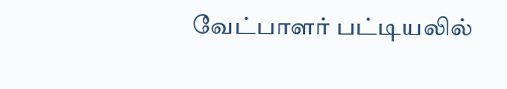வேட்பாளர் பட்டியலில்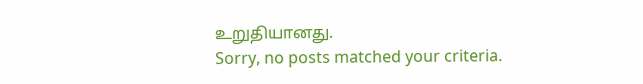உறுதியானது.
Sorry, no posts matched your criteria.